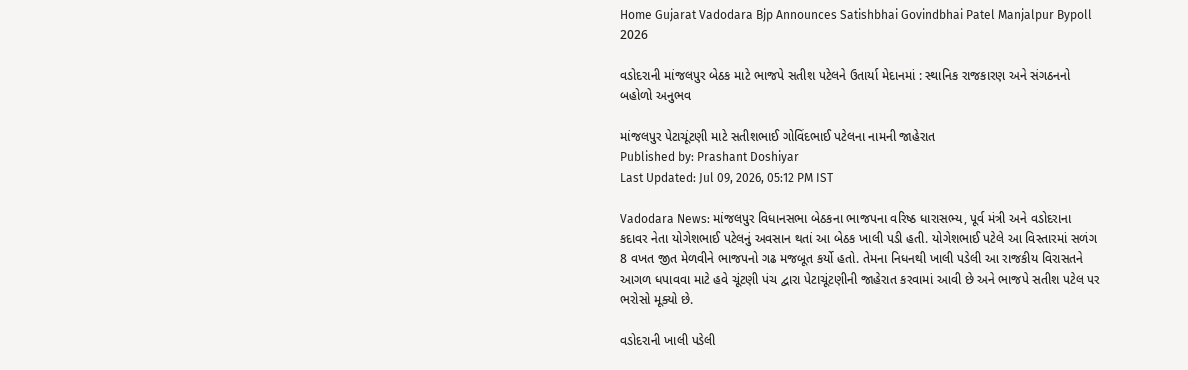Home Gujarat Vadodara Bjp Announces Satishbhai Govindbhai Patel Manjalpur Bypoll 2026

વડોદરાની માંજલપુર બેઠક માટે ભાજપે સતીશ પટેલને ઉતાર્યા મેદાનમાં : સ્થાનિક રાજકારણ અને સંગઠનનો બહોળો અનુભવ

માંજલપુર પેટાચૂંટણી માટે સતીશભાઈ ગોવિંદભાઈ પટેલના નામની જાહેરાત
Published by: Prashant Doshiyar
Last Updated: Jul 09, 2026, 05:12 PM IST

Vadodara News: માંજલપુર વિધાનસભા બેઠકના ભાજપના વરિષ્ઠ ધારાસભ્ય, પૂર્વ મંત્રી અને વડોદરાના કદાવર નેતા યોગેશભાઈ પટેલનું અવસાન થતાં આ બેઠક ખાલી પડી હતી. યોગેશભાઈ પટેલે આ વિસ્તારમાં સળંગ 8 વખત જીત મેળવીને ભાજપનો ગઢ મજબૂત કર્યો હતો. તેમના નિધનથી ખાલી પડેલી આ રાજકીય વિરાસતને આગળ ધપાવવા માટે હવે ચૂંટણી પંચ દ્વારા પેટાચૂંટણીની જાહેરાત કરવામાં આવી છે અને ભાજપે સતીશ પટેલ પર ભરોસો મૂક્યો છે.

વડોદરાની ખાલી પડેલી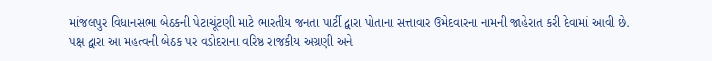માંજલપુર વિધાનસભા બેઠકની પેટાચૂંટણી માટે ભારતીય જનતા પાર્ટી દ્વારા પોતાના સત્તાવાર ઉમેદવારના નામની જાહેરાત કરી દેવામાં આવી છે. પક્ષ દ્વારા આ મહત્વની બેઠક પર વડોદરાના વરિષ્ઠ રાજકીય અગ્રણી અને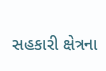સહકારી ક્ષેત્રના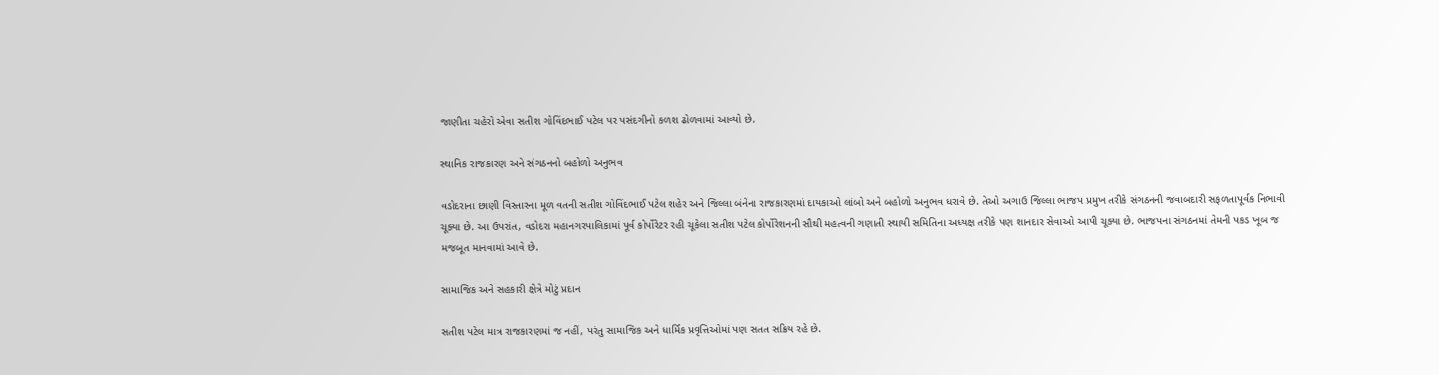જાણીતા ચહેરો એવા સતીશ ગોવિંદભાઈ પટેલ પર પસંદગીનો કળશ ઢોળવામાં આવ્યો છે.

સ્થાનિક રાજકારણ અને સંગઠનનો બહોળો અનુભવ

વડોદરાના છાણી વિસ્તારના મૂળ વતની સતીશ ગોવિંદભાઈ પટેલ શહેર અને જિલ્લા બંનેના રાજકારણમાં દાયકાઓ લાંબો અને બહોળો અનુભવ ધરાવે છે. તેઓ અગાઉ જિલ્લા ભાજપ પ્રમુખ તરીકે સંગઠનની જવાબદારી સફળતાપૂર્વક નિભાવી ચૂક્યા છે. આ ઉપરાંત, વડોદરા મહાનગરપાલિકામાં પૂર્વ કોર્પોરેટર રહી ચૂકેલા સતીશ પટેલ કોર્પોરેશનની સૌથી મહત્વની ગણાતી સ્થાયી સમિતિના અધ્યક્ષ તરીકે પણ શાનદાર સેવાઓ આપી ચૂક્યા છે. ભાજપના સંગઠનમાં તેમની પકડ ખૂબ જ મજબૂત માનવામાં આવે છે.

સામાજિક અને સહકારી ક્ષેત્રે મોટું પ્રદાન

સતીશ પટેલ માત્ર રાજકારણમાં જ નહીં, પરંતુ સામાજિક અને ધાર્મિક પ્રવૃત્તિઓમાં પણ સતત સક્રિય રહે છે.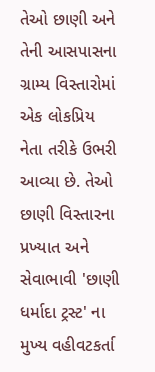તેઓ છાણી અને તેની આસપાસના ગ્રામ્ય વિસ્તારોમાં એક લોકપ્રિય નેતા તરીકે ઉભરી આવ્યા છે. તેઓ છાણી વિસ્તારના પ્રખ્યાત અને સેવાભાવી 'છાણી ધર્માદા ટ્રસ્ટ' ના મુખ્ય વહીવટકર્તા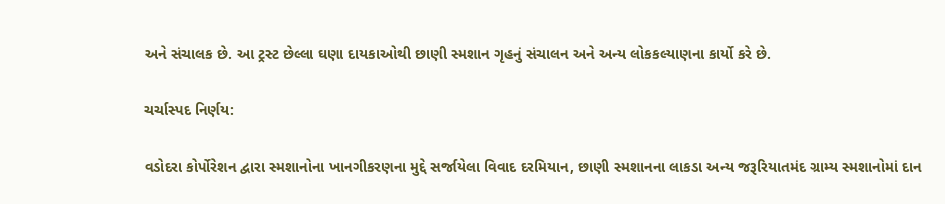અને સંચાલક છે. આ ટ્રસ્ટ છેલ્લા ઘણા દાયકાઓથી છાણી સ્મશાન ગૃહનું સંચાલન અને અન્ય લોકકલ્યાણના કાર્યો કરે છે.

ચર્ચાસ્પદ નિર્ણય:

વડોદરા કોર્પોરેશન દ્વારા સ્મશાનોના ખાનગીકરણના મુદ્દે સર્જાયેલા વિવાદ દરમિયાન, છાણી સ્મશાનના લાકડા અન્ય જરૂરિયાતમંદ ગ્રામ્ય સ્મશાનોમાં દાન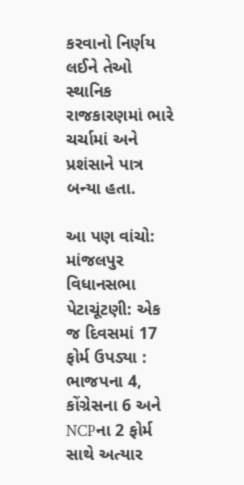કરવાનો નિર્ણય લઈને તેઓ સ્થાનિક રાજકારણમાં ભારે ચર્ચામાં અને પ્રશંસાને પાત્ર બન્યા હતા.

આ પણ વાંચો: માંજલપુર વિધાનસભા પેટાચૂંટણી: એક જ દિવસમાં 17 ફોર્મ ઉપડ્યા : ભાજપના 4, કોંગ્રેસના 6 અને NCPના 2 ફોર્મ સાથે અત્યાર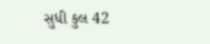સુધી કુલ 42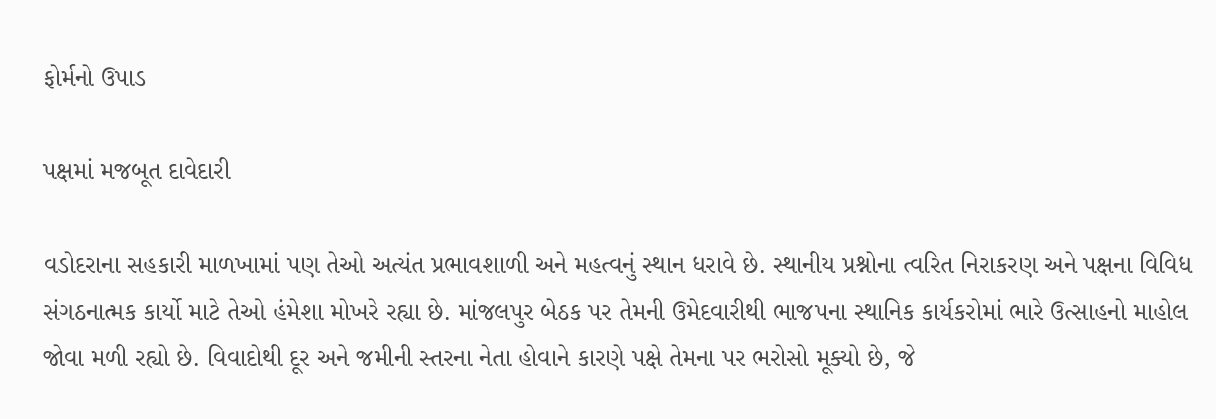ફોર્મનો ઉપાડ

પક્ષમાં મજબૂત દાવેદારી

વડોદરાના સહકારી માળખામાં પણ તેઓ અત્યંત પ્રભાવશાળી અને મહત્વનું સ્થાન ધરાવે છે. સ્થાનીય પ્રશ્નોના ત્વરિત નિરાકરણ અને પક્ષના વિવિધ સંગઠનાત્મક કાર્યો માટે તેઓ હંમેશા મોખરે રહ્યા છે. માંજલપુર બેઠક પર તેમની ઉમેદવારીથી ભાજપના સ્થાનિક કાર્યકરોમાં ભારે ઉત્સાહનો માહોલ જોવા મળી રહ્યો છે. વિવાદોથી દૂર અને જમીની સ્તરના નેતા હોવાને કારણે પક્ષે તેમના પર ભરોસો મૂક્યો છે, જે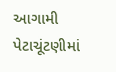આગામી પેટાચૂંટણીમાં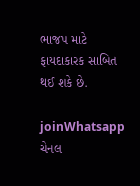ભાજપ માટે ફાયદાકારક સાબિત થઈ શકે છે.

joinWhatsapp ચેનલ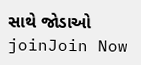સાથે જોડાઓ
joinJoin Now